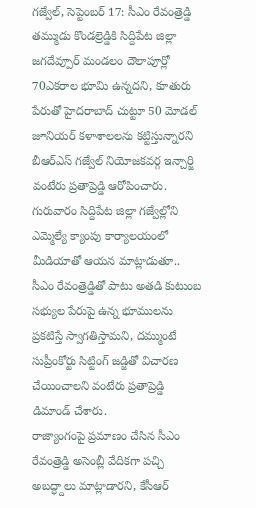గజ్వేల్, సెప్టెంబర్ 17: సీఎం రేవంత్రెడ్డి తమ్ముడు కొండల్రెడ్డికి సిద్దిపేట జిల్లా జగదేవ్పూర్ మండలం దౌలాపూర్లో 70ఎకరాల భూమి ఉన్నదని, కూతురు పేరుతో హైదరాబాద్ చుట్టూ 50 మోడల్ జూనియర్ కళాశాలలను కట్టిస్తున్నారని బీఆర్ఎస్ గజ్వేల్ నియోజకవర్గ ఇన్చార్జి వంటేరు ప్రతాప్రెడ్డి ఆరోపించారు. గురువారం సిద్దిపేట జిల్లా గజ్వేల్లోని ఎమ్మెల్యే క్యాంపు కార్యాలయంలో మీడియాతో ఆయన మాట్లాడుతూ.. సీఎం రేవంత్రెడ్డితో పాటు అతడి కుటుంబ సభ్యుల పేరుపై ఉన్న భూములను ప్రకటిస్తే స్వాగతిస్తామని, దమ్ముంటే సుప్రీంకోర్టు సిట్టింగ్ జడ్జితో విచారణ చేయించాలని వంటేరు ప్రతాప్రెడ్డి డిమాండ్ చేశారు.
రాజ్యాంగంపై ప్రమాణం చేసిన సీఎం రేవంత్రెడ్డి అసెంబ్లీ వేదికగా పచ్చి అబద్ధ్దాలు మాట్లాడారని, కేసీఆర్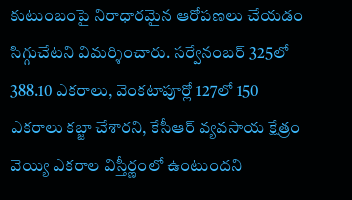కుటుంబంపై నిరాధారమైన ఆరోపణలు చేయడం సిగ్గుచేటని విమర్శించారు. సర్వేనంబర్ 325లో 388.10 ఎకరాలు, వెంకటాపూర్లో 127లో 150 ఎకరాలు కబ్జా చేశారని, కేసీఆర్ వ్యవసాయ క్షేత్రం వెయ్యి ఎకరాల విస్తీర్ణంలో ఉంటుందని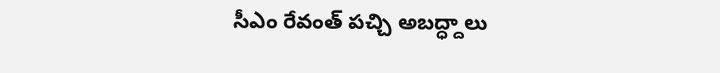సీఎం రేవంత్ పచ్చి అబద్ధ్దాలు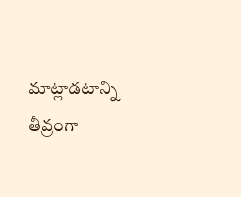మాట్లాడటాన్ని తీవ్రంగా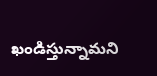ఖండిస్తున్నామని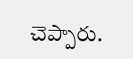చెప్పారు.